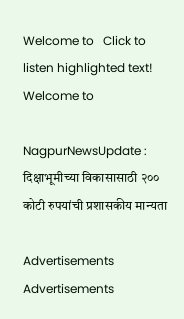Welcome to   Click to listen highlighted text! Welcome to

NagpurNewsUpdate : दिक्षाभूमीच्या विकासासाठी २०० कोटी रुपयांची प्रशासकीय मान्यता

Advertisements
Advertisements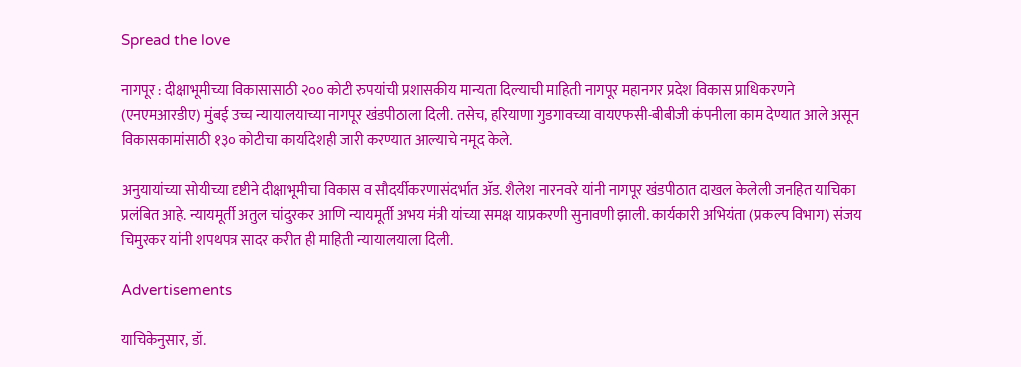Spread the love

नागपूर : दीक्षाभूमीच्या विकासासाठी २०० कोटी रुपयांची प्रशासकीय मान्यता दिल्याची माहिती नागपूर महानगर प्रदेश विकास प्राधिकरणने (एनएमआरडीए) मुंबई उच्च न्यायालयाच्या नागपूर खंडपीठाला दिली. तसेच, हरियाणा गुडगावच्या वायएफसी-बीबीजी कंपनीला काम देण्यात आले असून विकासकामांसाठी १३० कोटीचा कार्यादेशही जारी करण्यात आल्याचे नमूद केले.

अनुयायांच्या सोयीच्या दृष्टीने दीक्षाभूमीचा विकास व सौदर्यीकरणासंदर्भात ॲड. शैलेश नारनवरे यांनी नागपूर खंडपीठात दाखल केलेली जनहित याचिका प्रलंबित आहे. न्यायमूर्ती अतुल चांदुरकर आणि न्यायमूर्ती अभय मंत्री यांच्या समक्ष याप्रकरणी सुनावणी झाली. कार्यकारी अभियंता (प्रकल्प विभाग) संजय चिमुरकर यांनी शपथपत्र सादर करीत ही माहिती न्यायालयाला दिली.

Advertisements

याचिकेनुसार, डॉ.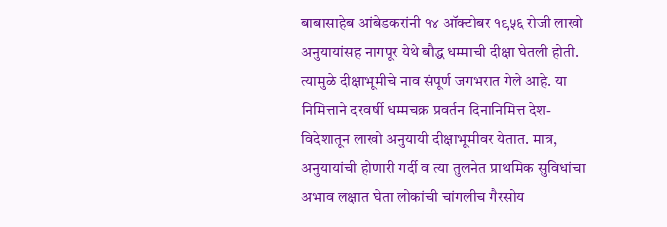बाबासाहेब आंबेडकरांनी १४ ऑक्टोबर १९५६ रोजी लाखो अनुयायांसह नागपूर येथे बौद्ध धम्माची दीक्षा घेतली होती. त्यामुळे दीक्षाभूमीचे नाव संपूर्ण जगभरात गेले आहे. या निमित्ताने दरवर्षी धम्मचक्र प्रवर्तन दिनानिमित्त देश-विदेशातून लाखो अनुयायी दीक्षाभूमीवर येतात. मात्र, अनुयायांची होणारी गर्दी व त्या तुलनेत प्राथमिक सुविधांचा अभाव लक्षात घेता लोकांची चांगलीच गैरसोय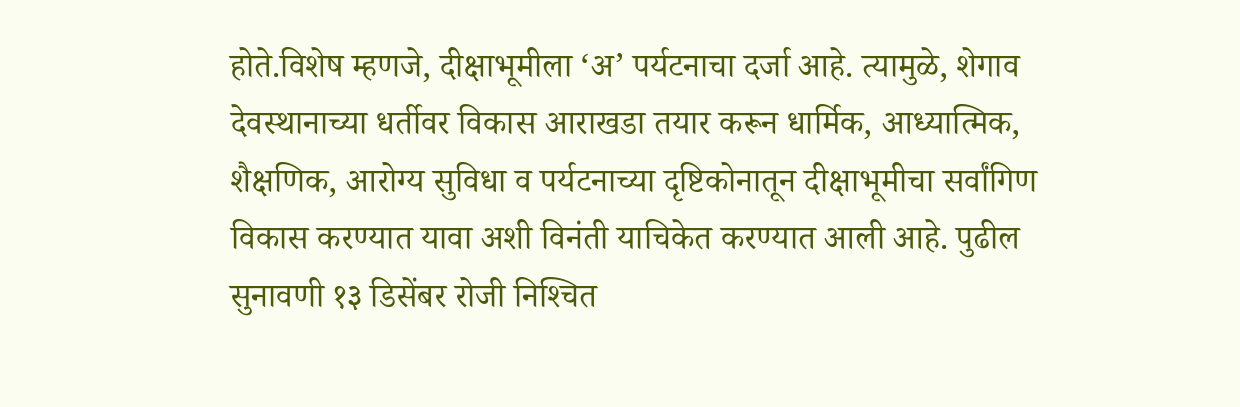होते.विशेष म्हणजे, दीक्षाभूमीला ‘अ’ पर्यटनाचा दर्जा आहे. त्यामुळे, शेगाव देवस्थानाच्या धर्तीवर विकास आराखडा तयार करून धार्मिक, आध्यात्मिक, शैक्षणिक, आरोग्य सुविधा व पर्यटनाच्या दृष्टिकोनातून दीक्षाभूमीचा सर्वांगिण विकास करण्यात यावा अशी विनंती याचिकेत करण्यात आली आहे. पुढील सुनावणी १३ डिसेंबर रोजी निश्‍चित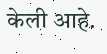केली आहे.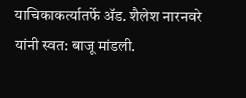याचिकाकर्त्यातर्फे ॲड. शैलेश नारनवरे यांनी स्वत: बाजू मांडली.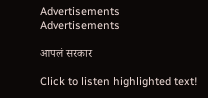Advertisements
Advertisements

आपलं सरकार

Click to listen highlighted text!